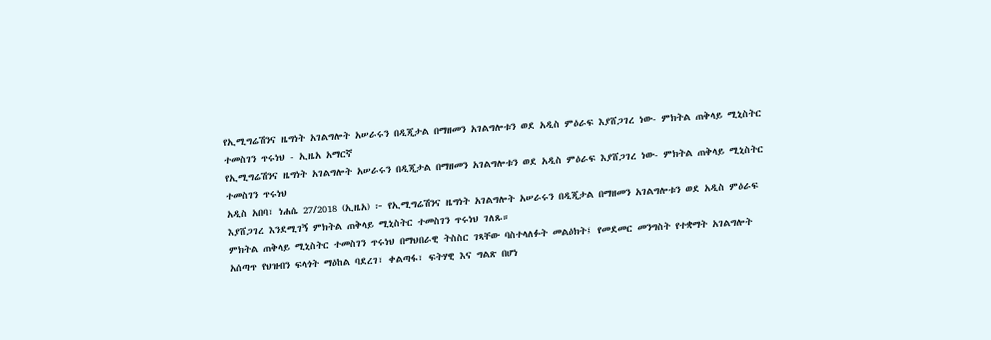የኢሚግሬሽንና ዜግነት አገልግሎት አሠራሩን በዲጂታል በማዘመን አገልግሎቱን ወደ አዲስ ምዕራፍ እያሸጋገረ ነው- ምክትል ጠቅላይ ሚኒስትር ተመስገን ጥሩነህ - ኢዜአ አማርኛ
የኢሚግሬሽንና ዜግነት አገልግሎት አሠራሩን በዲጂታል በማዘመን አገልግሎቱን ወደ አዲስ ምዕራፍ እያሸጋገረ ነው- ምክትል ጠቅላይ ሚኒስትር ተመስገን ጥሩነህ
አዲስ አበባ፣ ነሐሴ 27/2018 (ኢዜአ) ፦ የኢሚግሬሽንና ዜግነት አገልግሎት አሠራሩን በዲጂታል በማዘመን አገልግሎቱን ወደ አዲስ ምዕራፍ እያሸጋገረ እንደሚገኝ ምክትል ጠቅላይ ሚኒስትር ተመስገን ጥሩነህ ገለጹ።
ምክትል ጠቅላይ ሚኒስትር ተመስገን ጥሩነህ በማህበራዊ ትስስር ገጻቸው ባስተላለፉት መልዕክት፤ የመደመር መንግስት የተቋማት አገልግሎት አሰጣጥ የህዝብን ፍላጎት ማዕከል ባደረገ፣ ቀልጣፋ፣ ፍትሃዊ እና ግልጽ በሆነ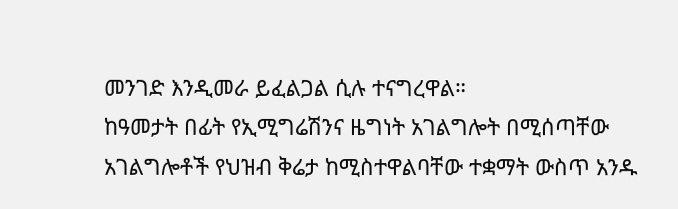መንገድ እንዲመራ ይፈልጋል ሲሉ ተናግረዋል።
ከዓመታት በፊት የኢሚግሬሽንና ዜግነት አገልግሎት በሚሰጣቸው አገልግሎቶች የህዝብ ቅሬታ ከሚስተዋልባቸው ተቋማት ውስጥ አንዱ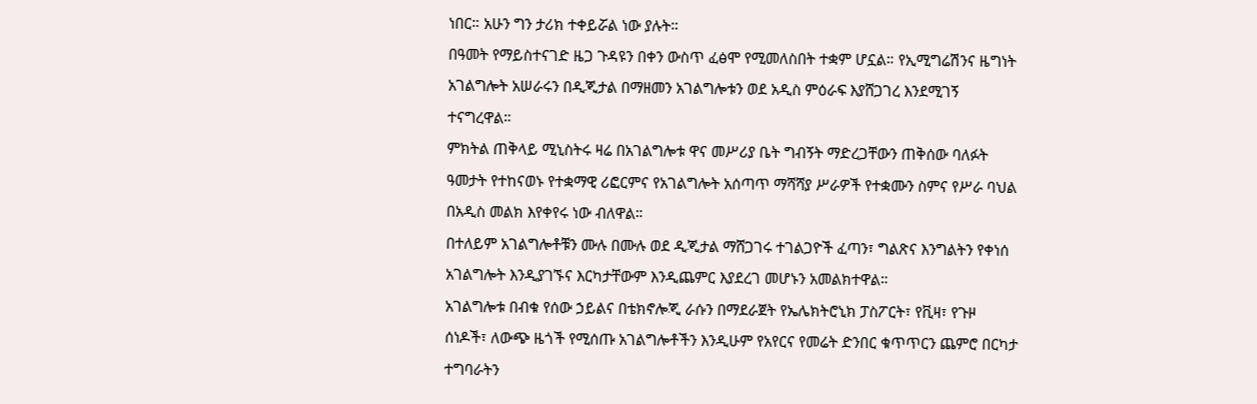ነበር። አሁን ግን ታሪክ ተቀይሯል ነው ያሉት።
በዓመት የማይስተናገድ ዜጋ ጉዳዩን በቀን ውስጥ ፈፅሞ የሚመለስበት ተቋም ሆኗል። የኢሚግሬሽንና ዜግነት አገልግሎት አሠራሩን በዲጂታል በማዘመን አገልግሎቱን ወደ አዲስ ምዕራፍ እያሸጋገረ እንደሚገኝ ተናግረዋል።
ምክትል ጠቅላይ ሚኒስትሩ ዛሬ በአገልግሎቱ ዋና መሥሪያ ቤት ግብኝት ማድረጋቸውን ጠቅሰው ባለፉት ዓመታት የተከናወኑ የተቋማዊ ሪፎርምና የአገልግሎት አሰጣጥ ማሻሻያ ሥራዎች የተቋሙን ስምና የሥራ ባህል በአዲስ መልክ እየቀየሩ ነው ብለዋል።
በተለይም አገልግሎቶቹን ሙሉ በሙሉ ወደ ዲጂታል ማሸጋገሩ ተገልጋዮች ፈጣን፣ ግልጽና እንግልትን የቀነሰ አገልግሎት እንዲያገኙና እርካታቸውም እንዲጨምር እያደረገ መሆኑን አመልክተዋል።
አገልግሎቱ በብቁ የሰው ኃይልና በቴክኖሎጂ ራሱን በማደራጀት የኤሌክትሮኒክ ፓስፖርት፣ የቪዛ፣ የጉዞ ሰነዶች፣ ለውጭ ዜጎች የሚሰጡ አገልግሎቶችን እንዲሁም የአየርና የመሬት ድንበር ቁጥጥርን ጨምሮ በርካታ ተግባራትን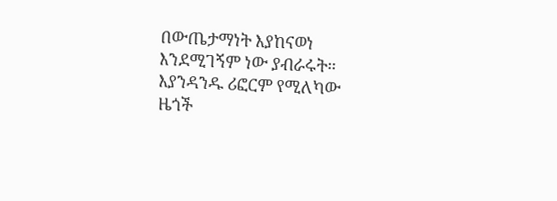በውጤታማነት እያከናወነ እንደሚገኝም ነው ያብራሩት።
እያንዳንዱ ሪፎርም የሚለካው ዜጎች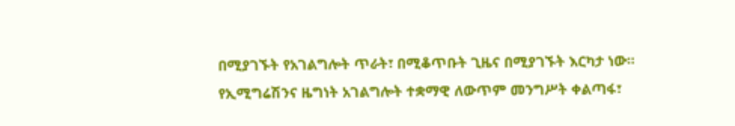በሚያገኙት የአገልግሎት ጥራት፣ በሚቆጥቡት ጊዜና በሚያገኙት እርካታ ነው።
የኢሚግሬሽንና ዜግነት አገልግሎት ተቋማዊ ለውጥም መንግሥት ቀልጣፋ፣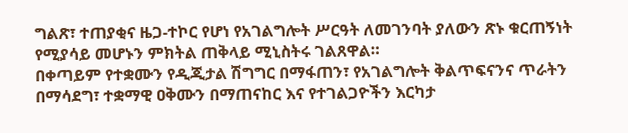ግልጽ፣ ተጠያቂና ዜጋ-ተኮር የሆነ የአገልግሎት ሥርዓት ለመገንባት ያለውን ጽኑ ቁርጠኝነት የሚያሳይ መሆኑን ምክትል ጠቅላይ ሚኒስትሩ ገልጸዋል።
በቀጣይም የተቋሙን የዲጂታል ሽግግር በማፋጠን፣ የአገልግሎት ቅልጥፍናንና ጥራትን በማሳደግ፣ ተቋማዊ ዐቅሙን በማጠናከር እና የተገልጋዮችን እርካታ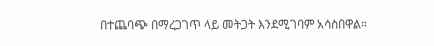በተጨባጭ በማረጋገጥ ላይ መትጋት እንደሚገባም አሳስበዋል።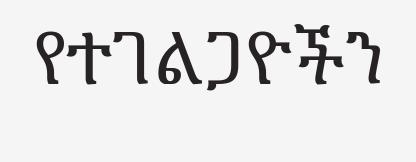የተገልጋዮችን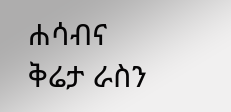ሐሳብና ቅሬታ ራስን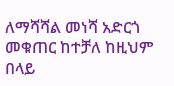ለማሻሻል መነሻ አድርጎ መቁጠር ከተቻለ ከዚህም በላይ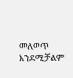መለወጥ እንደሚቻልም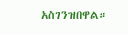አስገንዝበዋል።